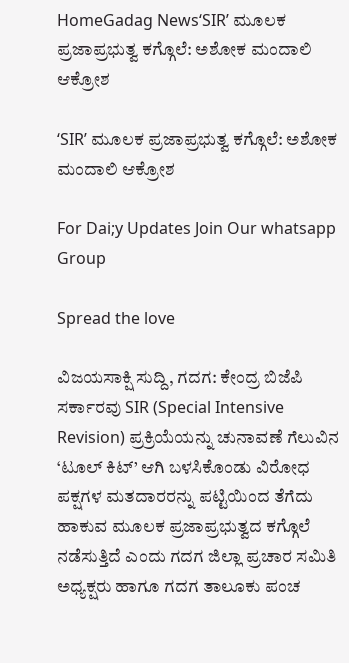HomeGadag News‘SIR’ ಮೂಲಕ ಪ್ರಜಾಪ್ರಭುತ್ವ ಕಗ್ಗೊಲೆ: ಅಶೋಕ ಮಂದಾಲಿ ಆಕ್ರೋಶ

‘SIR’ ಮೂಲಕ ಪ್ರಜಾಪ್ರಭುತ್ವ ಕಗ್ಗೊಲೆ: ಅಶೋಕ ಮಂದಾಲಿ ಆಕ್ರೋಶ

For Dai;y Updates Join Our whatsapp Group

Spread the love

ವಿಜಯಸಾಕ್ಷಿ ಸುದ್ದಿ, ಗದಗ: ಕೇಂದ್ರ ಬಿಜೆಪಿ ಸರ್ಕಾರವು SIR (Special Intensive Revision) ಪ್ರಕ್ರಿಯೆಯನ್ನು ಚುನಾವಣೆ ಗೆಲುವಿನ ‘ಟೂಲ್ ಕಿಟ್’ ಆಗಿ ಬಳಸಿಕೊಂಡು ವಿರೋಧ ಪಕ್ಷಗಳ ಮತದಾರರನ್ನು ಪಟ್ಟಿಯಿಂದ ತೆಗೆದು ಹಾಕುವ ಮೂಲಕ ಪ್ರಜಾಪ್ರಭುತ್ವದ ಕಗ್ಗೊಲೆ ನಡೆಸುತ್ತಿದೆ ಎಂದು ಗದಗ ಜಿಲ್ಲಾ ಪ್ರಚಾರ ಸಮಿತಿ ಅಧ್ಯಕ್ಷರು ಹಾಗೂ ಗದಗ ತಾಲೂಕು ಪಂಚ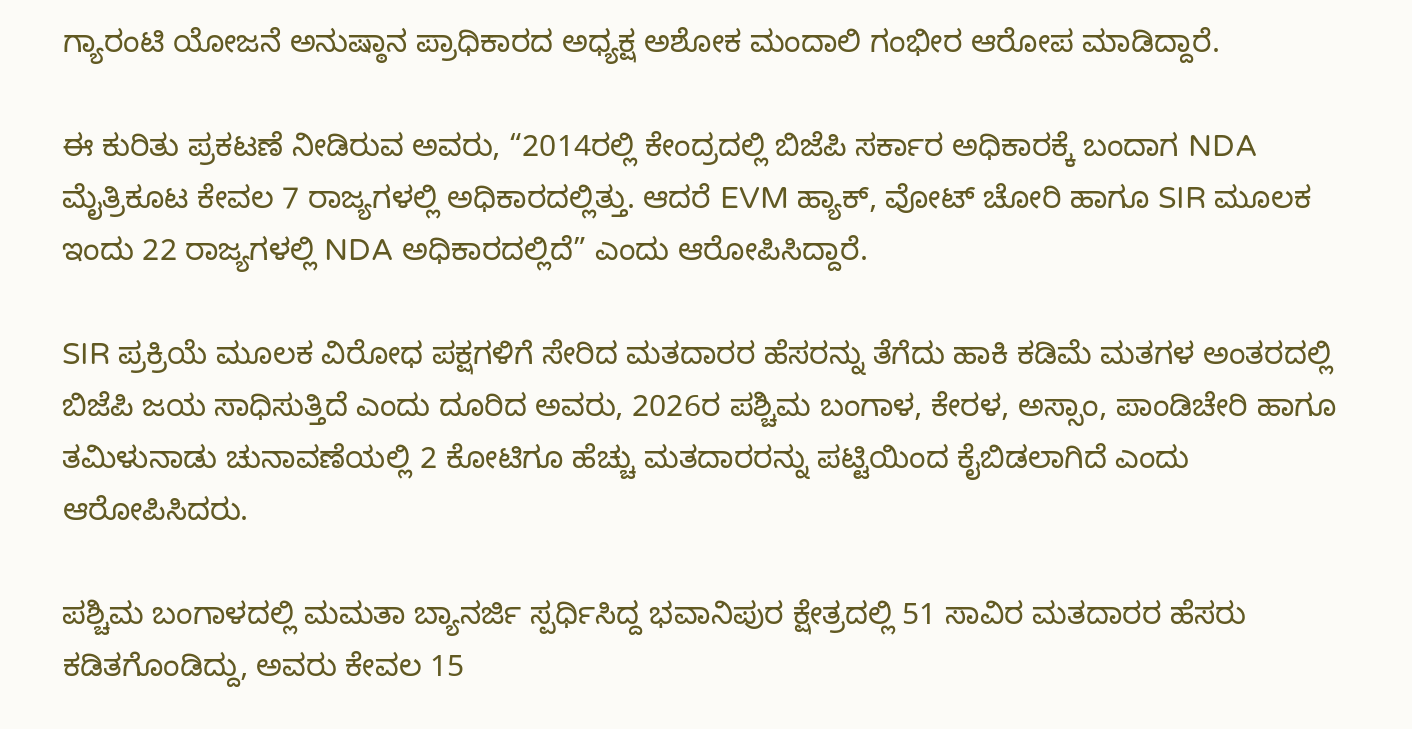ಗ್ಯಾರಂಟಿ ಯೋಜನೆ ಅನುಷ್ಠಾನ ಪ್ರಾಧಿಕಾರದ ಅಧ್ಯಕ್ಷ ಅಶೋಕ ಮಂದಾಲಿ ಗಂಭೀರ ಆರೋಪ ಮಾಡಿದ್ದಾರೆ.

ಈ ಕುರಿತು ಪ್ರಕಟಣೆ ನೀಡಿರುವ ಅವರು, “2014ರಲ್ಲಿ ಕೇಂದ್ರದಲ್ಲಿ ಬಿಜೆಪಿ ಸರ್ಕಾರ ಅಧಿಕಾರಕ್ಕೆ ಬಂದಾಗ NDA ಮೈತ್ರಿಕೂಟ ಕೇವಲ 7 ರಾಜ್ಯಗಳಲ್ಲಿ ಅಧಿಕಾರದಲ್ಲಿತ್ತು. ಆದರೆ EVM ಹ್ಯಾಕ್, ವೋಟ್ ಚೋರಿ ಹಾಗೂ SIR ಮೂಲಕ ಇಂದು 22 ರಾಜ್ಯಗಳಲ್ಲಿ NDA ಅಧಿಕಾರದಲ್ಲಿದೆ” ಎಂದು ಆರೋಪಿಸಿದ್ದಾರೆ.

SIR ಪ್ರಕ್ರಿಯೆ ಮೂಲಕ ವಿರೋಧ ಪಕ್ಷಗಳಿಗೆ ಸೇರಿದ ಮತದಾರರ ಹೆಸರನ್ನು ತೆಗೆದು ಹಾಕಿ ಕಡಿಮೆ ಮತಗಳ ಅಂತರದಲ್ಲಿ ಬಿಜೆಪಿ ಜಯ ಸಾಧಿಸುತ್ತಿದೆ ಎಂದು ದೂರಿದ ಅವರು, 2026ರ ಪಶ್ಚಿಮ ಬಂಗಾಳ, ಕೇರಳ, ಅಸ್ಸಾಂ, ಪಾಂಡಿಚೇರಿ ಹಾಗೂ ತಮಿಳುನಾಡು ಚುನಾವಣೆಯಲ್ಲಿ 2 ಕೋಟಿಗೂ ಹೆಚ್ಚು ಮತದಾರರನ್ನು ಪಟ್ಟಿಯಿಂದ ಕೈಬಿಡಲಾಗಿದೆ ಎಂದು ಆರೋಪಿಸಿದರು.

ಪಶ್ಚಿಮ ಬಂಗಾಳದಲ್ಲಿ ಮಮತಾ ಬ್ಯಾನರ್ಜಿ ಸ್ಪರ್ಧಿಸಿದ್ದ ಭವಾನಿಪುರ ಕ್ಷೇತ್ರದಲ್ಲಿ 51 ಸಾವಿರ ಮತದಾರರ ಹೆಸರು ಕಡಿತಗೊಂಡಿದ್ದು, ಅವರು ಕೇವಲ 15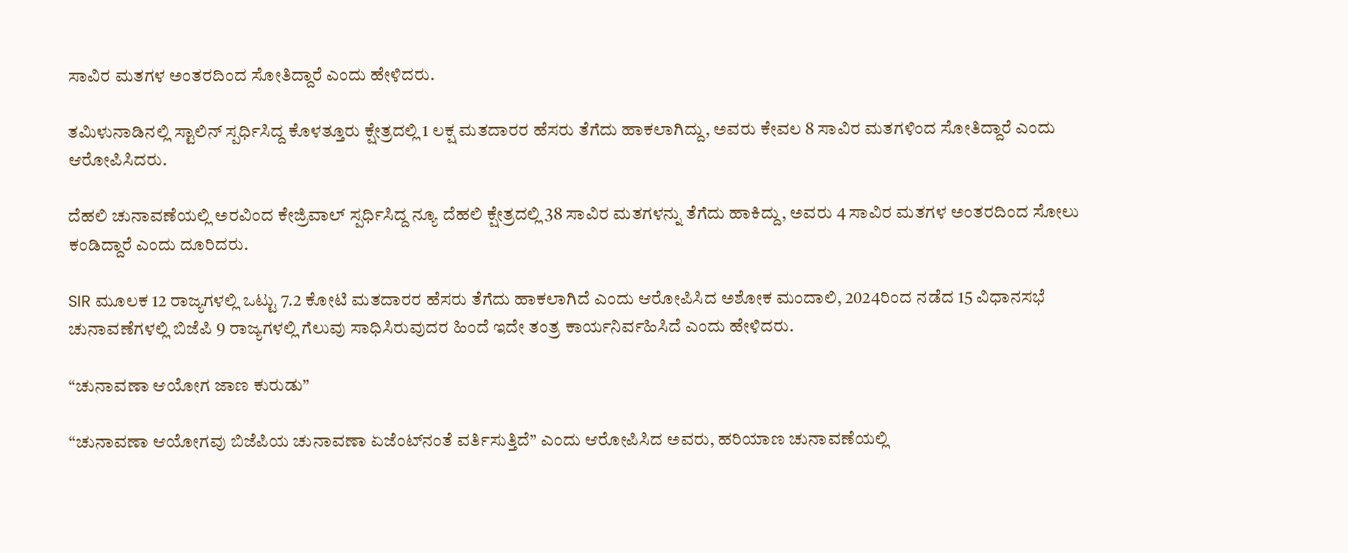ಸಾವಿರ ಮತಗಳ ಅಂತರದಿಂದ ಸೋತಿದ್ದಾರೆ ಎಂದು ಹೇಳಿದರು.

ತಮಿಳುನಾಡಿನಲ್ಲಿ ಸ್ಟಾಲಿನ್ ಸ್ಪರ್ಧಿಸಿದ್ದ ಕೊಳತ್ತೂರು ಕ್ಷೇತ್ರದಲ್ಲಿ 1 ಲಕ್ಷ ಮತದಾರರ ಹೆಸರು ತೆಗೆದು ಹಾಕಲಾಗಿದ್ದು, ಅವರು ಕೇವಲ 8 ಸಾವಿರ ಮತಗಳಿಂದ ಸೋತಿದ್ದಾರೆ ಎಂದು ಆರೋಪಿಸಿದರು.

ದೆಹಲಿ ಚುನಾವಣೆಯಲ್ಲಿ ಅರವಿಂದ ಕೇಜ್ರಿವಾಲ್ ಸ್ಪರ್ಧಿಸಿದ್ದ ನ್ಯೂ ದೆಹಲಿ ಕ್ಷೇತ್ರದಲ್ಲಿ 38 ಸಾವಿರ ಮತಗಳನ್ನು ತೆಗೆದು ಹಾಕಿದ್ದು, ಅವರು 4 ಸಾವಿರ ಮತಗಳ ಅಂತರದಿಂದ ಸೋಲು ಕಂಡಿದ್ದಾರೆ ಎಂದು ದೂರಿದರು.

SIR ಮೂಲಕ 12 ರಾಜ್ಯಗಳಲ್ಲಿ ಒಟ್ಟು 7.2 ಕೋಟಿ ಮತದಾರರ ಹೆಸರು ತೆಗೆದು ಹಾಕಲಾಗಿದೆ ಎಂದು ಆರೋಪಿಸಿದ ಅಶೋಕ ಮಂದಾಲಿ, 2024ರಿಂದ ನಡೆದ 15 ವಿಧಾನಸಭೆ ಚುನಾವಣೆಗಳಲ್ಲಿ ಬಿಜೆಪಿ 9 ರಾಜ್ಯಗಳಲ್ಲಿ ಗೆಲುವು ಸಾಧಿಸಿರುವುದರ ಹಿಂದೆ ಇದೇ ತಂತ್ರ ಕಾರ್ಯನಿರ್ವಹಿಸಿದೆ ಎಂದು ಹೇಳಿದರು.

“ಚುನಾವಣಾ ಆಯೋಗ ಜಾಣ ಕುರುಡು”

“ಚುನಾವಣಾ ಆಯೋಗವು ಬಿಜೆಪಿಯ ಚುನಾವಣಾ ಏಜೆಂಟ್‌ನಂತೆ ವರ್ತಿಸುತ್ತಿದೆ” ಎಂದು ಆರೋಪಿಸಿದ ಅವರು, ಹರಿಯಾಣ ಚುನಾವಣೆಯಲ್ಲಿ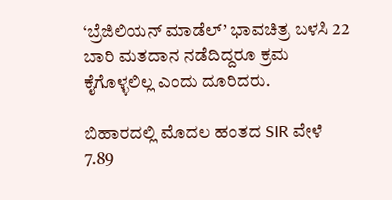‘ಬ್ರೆಜಿಲಿಯನ್ ಮಾಡೆಲ್’ ಭಾವಚಿತ್ರ ಬಳಸಿ 22 ಬಾರಿ ಮತದಾನ ನಡೆದಿದ್ದರೂ ಕ್ರಮ ಕೈಗೊಳ್ಳಲಿಲ್ಲ ಎಂದು ದೂರಿದರು.

ಬಿಹಾರದಲ್ಲಿ ಮೊದಲ ಹಂತದ SIR ವೇಳೆ 7.89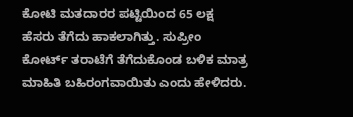ಕೋಟಿ ಮತದಾರರ ಪಟ್ಟಿಯಿಂದ 65 ಲಕ್ಷ ಹೆಸರು ತೆಗೆದು ಹಾಕಲಾಗಿತ್ತು. ಸುಪ್ರೀಂ ಕೋರ್ಟ್ ತರಾಟೆಗೆ ತೆಗೆದುಕೊಂಡ ಬಳಿಕ ಮಾತ್ರ ಮಾಹಿತಿ ಬಹಿರಂಗವಾಯಿತು ಎಂದು ಹೇಳಿದರು.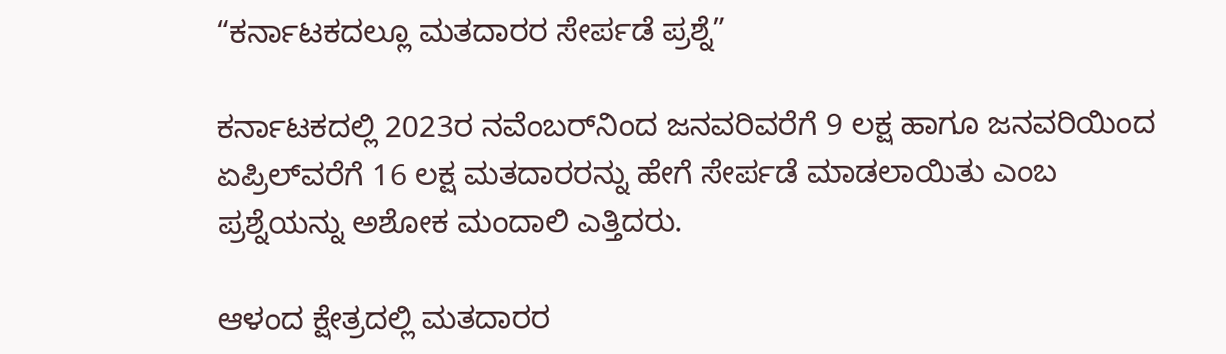“ಕರ್ನಾಟಕದಲ್ಲೂ ಮತದಾರರ ಸೇರ್ಪಡೆ ಪ್ರಶ್ನೆ”

ಕರ್ನಾಟಕದಲ್ಲಿ 2023ರ ನವೆಂಬರ್‌ನಿಂದ ಜನವರಿವರೆಗೆ 9 ಲಕ್ಷ ಹಾಗೂ ಜನವರಿಯಿಂದ ಏಪ್ರಿಲ್‌ವರೆಗೆ 16 ಲಕ್ಷ ಮತದಾರರನ್ನು ಹೇಗೆ ಸೇರ್ಪಡೆ ಮಾಡಲಾಯಿತು ಎಂಬ ಪ್ರಶ್ನೆಯನ್ನು ಅಶೋಕ ಮಂದಾಲಿ ಎತ್ತಿದರು.

ಆಳಂದ ಕ್ಷೇತ್ರದಲ್ಲಿ ಮತದಾರರ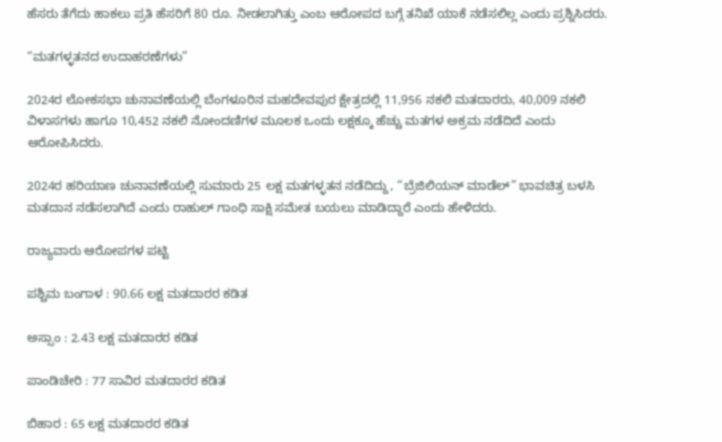ಹೆಸರು ತೆಗೆದು ಹಾಕಲು ಪ್ರತಿ ಹೆಸರಿಗೆ 80 ರೂ. ನೀಡಲಾಗಿತ್ತು ಎಂಬ ಆರೋಪದ ಬಗ್ಗೆ ತನಿಖೆ ಯಾಕೆ ನಡೆಸಲಿಲ್ಲ ಎಂದು ಪ್ರಶ್ನಿಸಿದರು.

“ಮತಗಳ್ಳತನದ ಉದಾಹರಣೆಗಳು”

2024ರ ಲೋಕಸಭಾ ಚುನಾವಣೆಯಲ್ಲಿ ಬೆಂಗಳೂರಿನ ಮಹದೇವಪುರ ಕ್ಷೇತ್ರದಲ್ಲಿ 11,956 ನಕಲಿ ಮತದಾರರು, 40,009 ನಕಲಿ ವಿಳಾಸಗಳು ಹಾಗೂ 10,452 ನಕಲಿ ನೋಂದಣಿಗಳ ಮೂಲಕ ಒಂದು ಲಕ್ಷಕ್ಕೂ ಹೆಚ್ಚು ಮತಗಳ ಅಕ್ರಮ ನಡೆದಿದೆ ಎಂದು ಆರೋಪಿಸಿದರು.

2024ರ ಹರಿಯಾಣ ಚುನಾವಣೆಯಲ್ಲಿ ಸುಮಾರು 25 ಲಕ್ಷ ಮತಗಳ್ಳತನ ನಡೆದಿದ್ದು, “ಬ್ರೆಜಿಲಿಯನ್ ಮಾಡೆಲ್” ಭಾವಚಿತ್ರ ಬಳಸಿ ಮತದಾನ ನಡೆಸಲಾಗಿದೆ ಎಂದು ರಾಹುಲ್ ಗಾಂಧಿ ಸಾಕ್ಷಿ ಸಮೇತ ಬಯಲು ಮಾಡಿದ್ದಾರೆ ಎಂದು ಹೇಳಿದರು.

ರಾಜ್ಯವಾರು ಆರೋಪಗಳ ಪಟ್ಟಿ

ಪಶ್ಚಿಮ ಬಂಗಾಳ : 90.66 ಲಕ್ಷ ಮತದಾರರ ಕಡಿತ

ಅಸ್ಸಾಂ : 2.43 ಲಕ್ಷ ಮತದಾರರ ಕಡಿತ

ಪಾಂಡಿಚೇರಿ : 77 ಸಾವಿರ ಮತದಾರರ ಕಡಿತ

ಬಿಹಾರ : 65 ಲಕ್ಷ ಮತದಾರರ ಕಡಿತ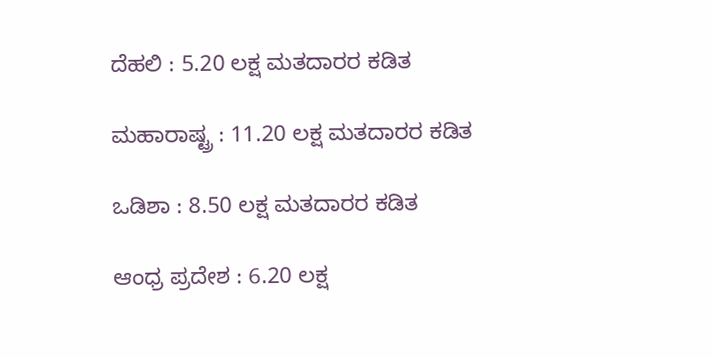ದೆಹಲಿ : 5.20 ಲಕ್ಷ ಮತದಾರರ ಕಡಿತ

ಮಹಾರಾಷ್ಟ್ರ : 11.20 ಲಕ್ಷ ಮತದಾರರ ಕಡಿತ

ಒಡಿಶಾ : 8.50 ಲಕ್ಷ ಮತದಾರರ ಕಡಿತ

ಆಂಧ್ರ ಪ್ರದೇಶ : 6.20 ಲಕ್ಷ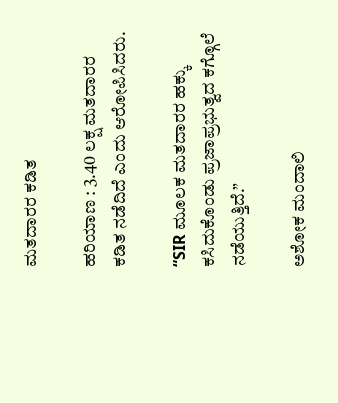ಮತದಾರರ ಕಡಿತ

ಹರಿಯಾಣ : 3.40 ಲಕ್ಷ ಮತದಾರರ ಕಡಿತ ನಡೆದಿದೆ ಎಂದು ಆರೋಪಿಸಿದರು.

“SIR ಮೂಲಕ ಮತದಾರರ ಹಕ್ಕು ಕಸಿದುಕೊಂಡು ಪ್ರಜಾಪ್ರಭುತ್ವದ ಕಗ್ಗೊಲೆ ನಡೆಯುತ್ತಿದೆ.”

ಅಶೋಕ ಮಂದಾಲಿ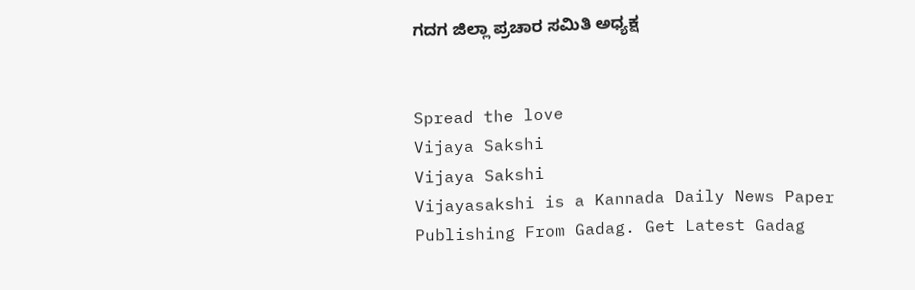ಗದಗ ಜಿಲ್ಲಾ ಪ್ರಚಾರ ಸಮಿತಿ ಅಧ್ಯಕ್ಷ


Spread the love
Vijaya Sakshi
Vijaya Sakshi
Vijayasakshi is a Kannada Daily News Paper Publishing From Gadag. Get Latest Gadag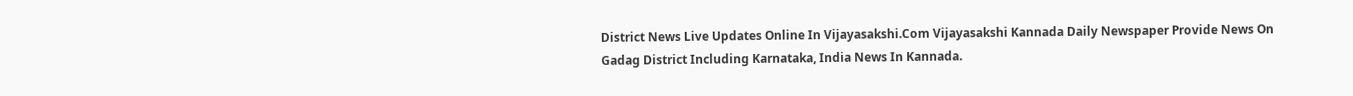District News Live Updates Online In Vijayasakshi.Com Vijayasakshi Kannada Daily Newspaper Provide News On Gadag District Including Karnataka, India News In Kannada.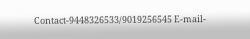Contact-9448326533/9019256545 E-mail-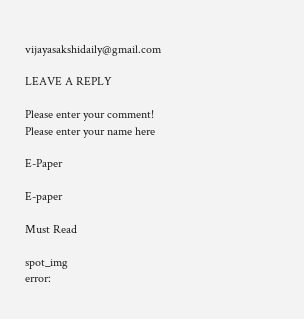vijayasakshidaily@gmail.com

LEAVE A REPLY

Please enter your comment!
Please enter your name here

E-Paper

E-paper

Must Read

spot_img
error: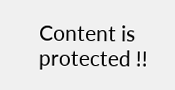Content is protected !!